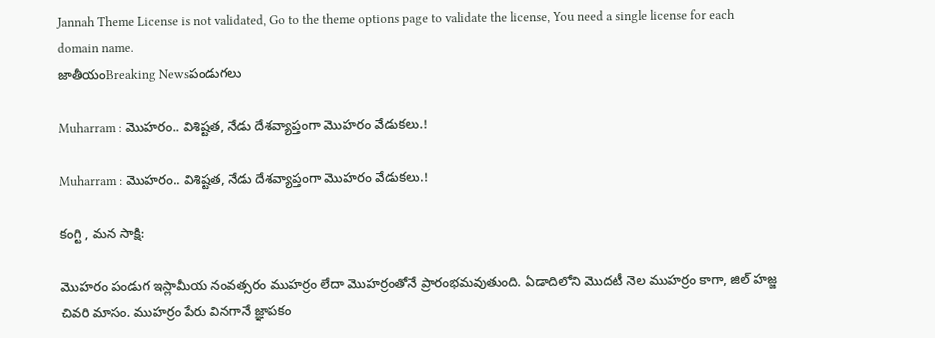Jannah Theme License is not validated, Go to the theme options page to validate the license, You need a single license for each domain name.
జాతీయంBreaking Newsపండుగలు

Muharram : మొహరం.. విశిష్టత, నేడు దేశవ్యాప్తంగా మొహరం వేడుకలు.!

Muharram : మొహరం.. విశిష్టత, నేడు దేశవ్యాప్తంగా మొహరం వేడుకలు.!

కంగ్టి , మన సాక్షి:

మొహరం పండుగ ఇస్లామీయ నంవత్సరం ముహర్రం లేదా మొహర్రంతోనే ప్రారంభమవుతుంది. ఏడాదిలోని మొదటీ నెల ముహర్రం కాగా, జిల్‌ హజ్జ చివరి మాసం. ముహర్రం పేరు వినగానే జ్ఞాపకం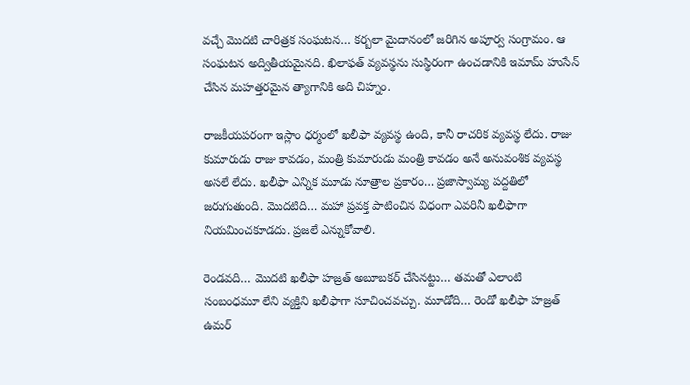వచ్చే మొదటి చారిత్రక సంఘటన… కర్బలా మైదానంలో జరిగిన అపూర్వ సంగ్రామం. ఆ సంఘటన అద్వితీయమైనది. ఖిలాఫత్‌ వ్యవస్థను సుస్థిరంగా ఉంచడానికి ఇమామ్‌ హుసేన్‌ చేసిన మహత్తరమైన త్యాగానికి అది చిహ్నం.

రాజకీయపరంగా ఇస్లాం ధర్మంలో ఖలీఫా వ్యవస్థ ఉంది, కానీ రాచరిక వ్యవస్థ లేదు. రాజు కుమారుడు రాజు కావడం, మంత్రి కుమారుడు మంత్రి కావడం అనే అనువంశిక వ్యవస్థ అసలే లేదు. ఖలీఫా ఎన్నిక మూడు నూత్రాల ప్రకారం… ప్రజాస్వామ్య పద్దతిలో జరుగుతుంది. మొదటిది… మహా ప్రవక్త పాటించిన విధంగా ఎవరినీ ఖలీఫాగా నియమించకూడదు. ప్రజలే ఎన్నుకోవాలి.

రెండవది… మొదటి ఖలీఫా హజ్రత్‌ అబూబకర్‌ చేసినట్టు… తమతో ఎలాంటి సంబంధమూ లేని వ్యక్తిని ఖలీఫాగా సూచించవచ్చు. మూడోది… రెండో ఖలీఫా హజ్రత్‌ ఉమర్‌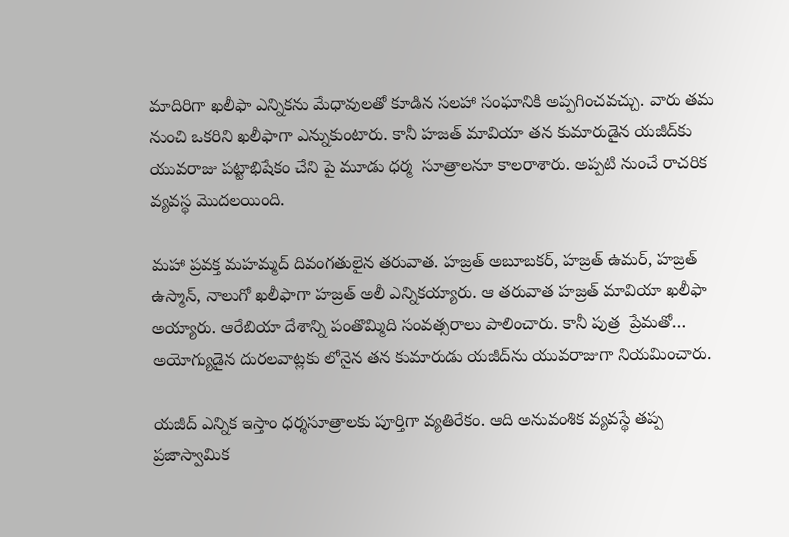మాదిరిగా ఖలీఫా ఎన్నికను మేధావులతో కూడిన సలహా సంఘానికి అప్పగించవచ్చు. వారు తమ నుంచి ఒకరిని ఖలీఫాగా ఎన్నుకుంటారు. కానీ హజత్‌ మావియా తన కుమారుడైన యజీద్‌కు యువరాజు పట్టాభిషేకం చేని పై మూడు ధర్మ  సూత్రాలనూ కాలరాశారు. అప్పటి నుంచే రాచరిక వ్యవస్థ మొదలయింది.

మహా ప్రవక్త మహమ్మద్‌ దివంగతులైన తరువాత. హజ్రత్‌ అబూబకర్‌, హజ్రత్‌ ఉమర్‌, హజ్రత్‌ ఉస్మాన్‌, నాలుగో ఖలీఫాగా హజ్రత్‌ అలీ ఎన్నికయ్యారు. ఆ తరువాత హజ్రత్‌ మావియా ఖలీఫా అయ్యారు. ఆరేబియా దేశాన్ని పంతొమ్మిది సంవత్సరాలు పాలించారు. కానీ పుత్ర  ప్రేమతో… అయోగ్యుడైన దురలవాట్లకు లోనైన తన కుమారుడు యజీద్‌ను యువరాజుగా నియమించారు.

యజీద్‌ ఎన్నిక ఇస్తాం ధర్శసూత్రాలకు పూర్తిగా వ్యతిరేకం. ఆది అనువంశిక వ్యవస్థే తప్ప ప్రజాస్వామిక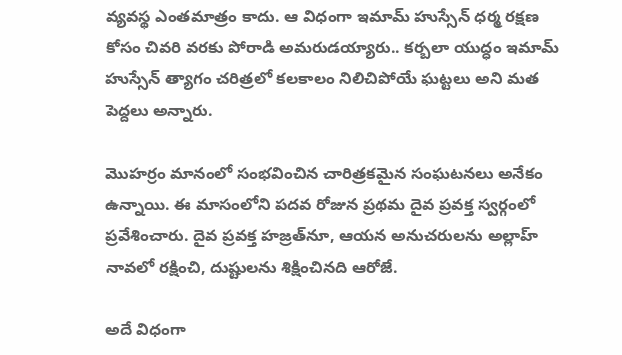వ్యవస్థ ఎంతమాత్రం కాదు. ఆ విధంగా ఇమామ్ హుస్సేన్ ధర్మ రక్షణ కోసం చివరి వరకు పోరాడి అమరుడయ్యారు.. కర్బలా యుద్ధం ఇమామ్ హుస్సేన్ త్యాగం చరిత్రలో కలకాలం నిలిచిపోయే ఘట్టలు అని మత పెద్దలు అన్నారు.

మొహర్రం మానంలో సంభవించిన చారిత్రకమైన సంఘటనలు అనేకం ఉన్నాయి. ఈ మాసంలోని పదవ రోజున ప్రథమ దైవ ప్రవక్త స్వర్గంలో ప్రవేశించారు. దైవ ప్రవక్త హజ్రత్‌నూ, ఆయన అనుచరులను అల్లాహ్‌ నావలో రక్షించి, దుష్టులను శిక్షించినది ఆరోజే.

అదే విధంగా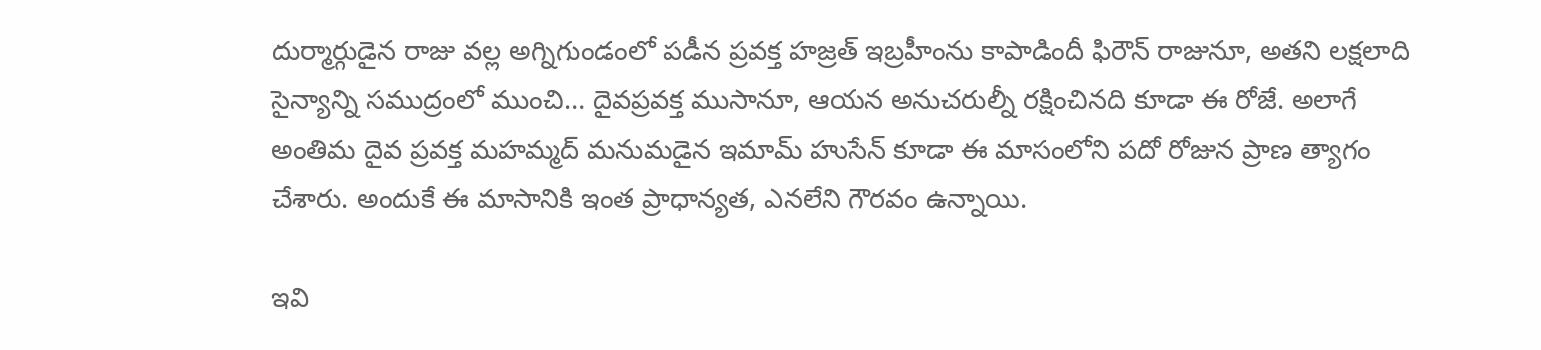దుర్మార్గుడైన రాజు వల్ల అగ్నిగుండంలో పడీన ప్రవక్త హజ్రత్‌ ఇబ్రహీంను కాపాడిందీ ఫిరౌన్‌ రాజునూ, అతని లక్షలాది సైన్యాన్ని సముద్రంలో ముంచి… దైవప్రవక్త ముసానూ, ఆయన అనుచరుల్నీ రక్షించినది కూడా ఈ రోజే. అలాగే అంతిమ దైవ ప్రవక్త మహమ్మద్‌ మనుమడైన ఇమామ్‌ హుసేన్‌ కూడా ఈ మాసంలోని పదో రోజున ప్రాణ త్యాగం చేశారు. అందుకే ఈ మాసానికి ఇంత ప్రాధాన్యత, ఎనలేని గౌరవం ఉన్నాయి.

ఇవి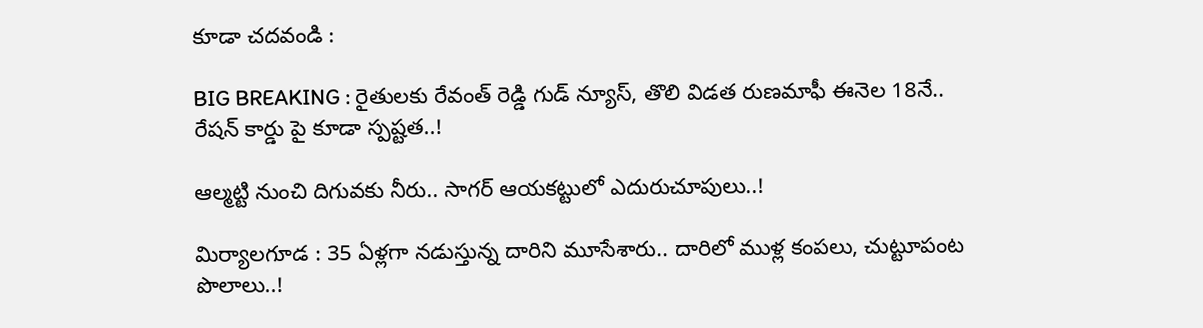కూడా చదవండి :

BIG BREAKING : రైతులకు రేవంత్ రెడ్డి గుడ్ న్యూస్, తొలి విడత రుణమాఫీ ఈనెల 18నే.. రేషన్ కార్డు పై కూడా స్పష్టత..!

ఆల్మట్టి నుంచి దిగువకు నీరు.. సాగర్ ఆయకట్టులో ఎదురుచూపులు..!

మిర్యాలగూడ : 35 ఏళ్లగా నడుస్తున్న దారిని మూసేశారు.. దారిలో ముళ్ల కంపలు, చుట్టూపంట పొలాలు..!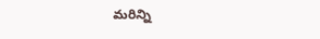మరిన్ని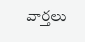వార్తలు